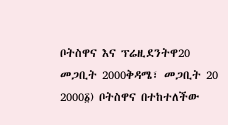ቦትስዋና እና ፕሬዚደንትዋ20 መጋቢት 2000ቅዳሜ፣ መጋቢት 20 2000፩) ቦትስዋና በተከተለችው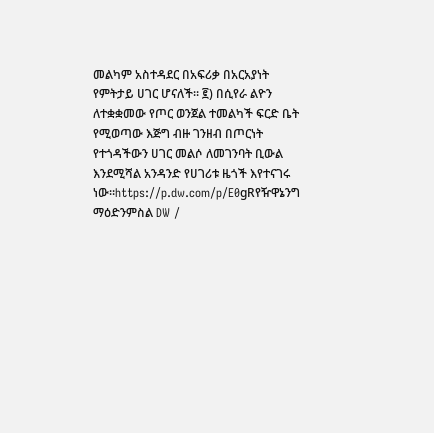መልካም አስተዳደር በአፍሪቃ በአርአያነት የምትታይ ሀገር ሆናለች። ፪) በሲየራ ልዮን ለተቋቋመው የጦር ወንጀል ተመልካች ፍርድ ቤት የሚወጣው እጅግ ብዙ ገንዘብ በጦርነት የተጎዳችውን ሀገር መልሶ ለመገንባት ቢውል እንደሚሻል አንዳንድ የሀገሪቱ ዜጎች እየተናገሩ ነው።https://p.dw.com/p/E0gRየዥዋኔንግ ማዕድንምስል DW /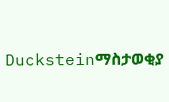Ducksteinማስታወቂያ